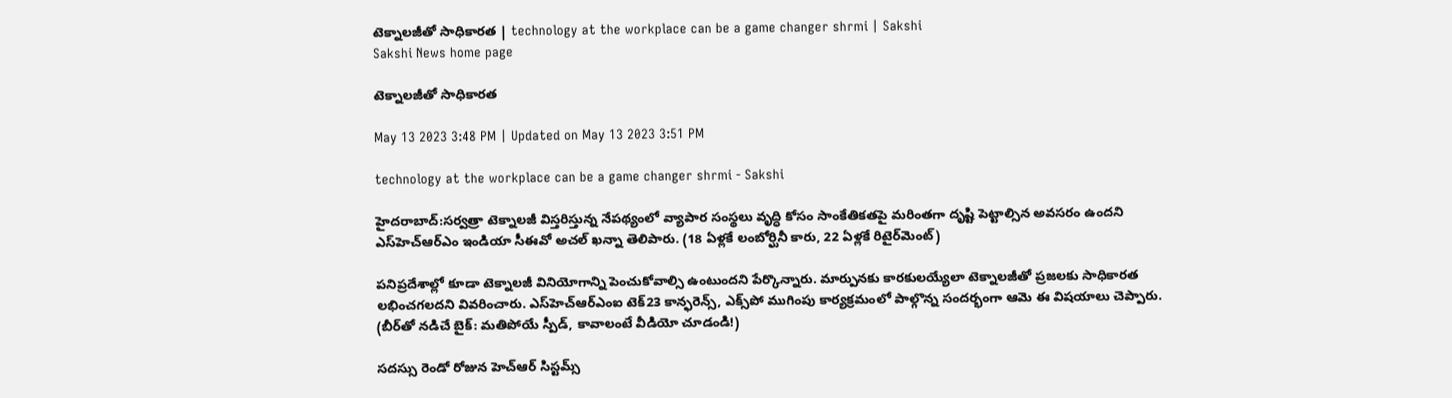టెక్నాలజీతో సాధికారత | technology at the workplace can be a game changer shrmi | Sakshi
Sakshi News home page

టెక్నాలజీతో సాధికారత

May 13 2023 3:48 PM | Updated on May 13 2023 3:51 PM

technology at the workplace can be a game changer shrmi - Sakshi

హైదరాబాద్‌:సర్వత్రా టెక్నాలజీ విస్తరిస్తున్న నేపథ్యంలో వ్యాపార సంస్థలు వృద్ధి కోసం సాంకేతికతపై మరింతగా దృష్టి పెట్టాల్సిన అవసరం ఉందని ఎస్‌హెచ్‌ఆర్‌ఎం ఇండియా సీఈవో అచల్‌ ఖన్నా తెలిపారు. (18 ఏళ్లకే లంబోర్ఘినీ కారు, 22 ఏళ్లకే రిటైర్‌మెంట్‌)

పనిప్రదేశాల్లో కూడా టెక్నాలజీ వినియోగాన్ని పెంచుకోవాల్సి ఉంటుందని పేర్కొన్నారు. మార్పునకు కారకులయ్యేలా టెక్నాలజీతో ప్రజలకు సాధికారత లభించగలదని వివరించారు. ఎస్‌హెచ్‌ఆర్‌ఎంఐ టెక్‌23 కాన్ఫరెన్స్, ఎక్స్‌పో ముగింపు కార్యక్రమంలో పాల్గొన్న సందర్భంగా ఆమె ఈ విషయాలు చెప్పారు. (బీర్‌తో నడిచే బైక్‌: మతిపోయే స్పీడ్‌, కావాలంటే వీడియో చూడండి!)

సదస్సు రెండో రోజున హెచ్‌ఆర్‌ సిస్టమ్స్‌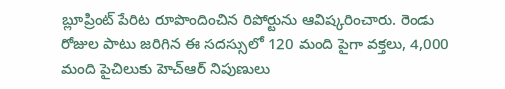బ్లూప్రింట్‌ పేరిట రూపొందించిన రిపోర్టును ఆవిష్కరించారు. రెండు రోజుల పాటు జరిగిన ఈ సదస్సులో 120 మంది పైగా వక్తలు, 4,000 మంది పైచిలుకు హెచ్‌ఆర్‌ నిపుణులు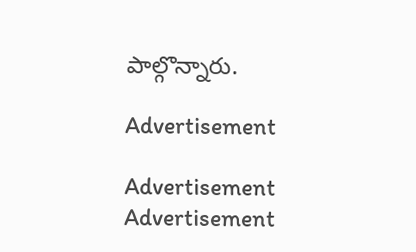పాల్గొన్నారు.

Advertisement

Advertisement
Advertisement